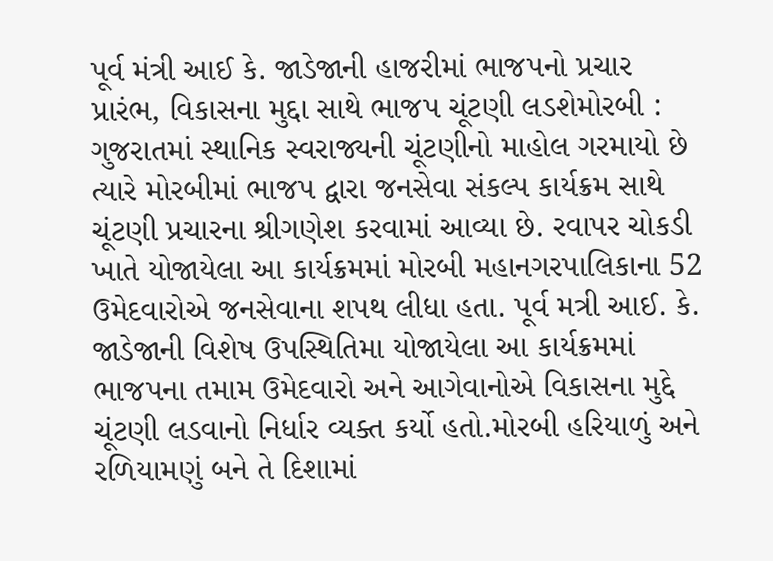પૂર્વ મંત્રી આઈ કે. જાડેજાની હાજરીમાં ભાજપનો પ્રચાર પ્રારંભ, વિકાસના મુદ્દા સાથે ભાજપ ચૂંટણી લડશેમોરબી : ગુજરાતમાં સ્થાનિક સ્વરાજ્યની ચૂંટણીનો માહોલ ગરમાયો છે ત્યારે મોરબીમાં ભાજપ દ્વારા જનસેવા સંકલ્પ કાર્યક્રમ સાથે ચૂંટણી પ્રચારના શ્રીગણેશ કરવામાં આવ્યા છે. રવાપર ચોકડી ખાતે યોજાયેલા આ કાર્યક્રમમાં મોરબી મહાનગરપાલિકાના 52 ઉમેદવારોએ જનસેવાના શપથ લીધા હતા. પૂર્વ મત્રી આઈ. કે. જાડેજાની વિશેષ ઉપસ્થિતિમા યોજાયેલા આ કાર્યક્રમમાં ભાજપના તમામ ઉમેદવારો અને આગેવાનોએ વિકાસના મુદ્દે ચૂંટણી લડવાનો નિર્ધાર વ્યક્ત કર્યો હતો.મોરબી હરિયાળું અને રળિયામણું બને તે દિશામાં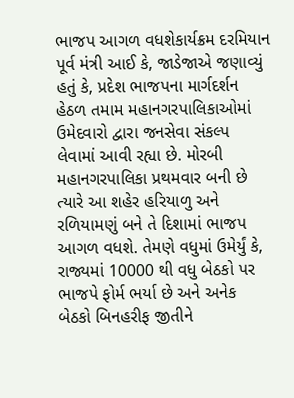ભાજપ આગળ વધશેકાર્યક્રમ દરમિયાન પૂર્વ મંત્રી આઈ કે, જાડેજાએ જણાવ્યું હતું કે, પ્રદેશ ભાજપના માર્ગદર્શન હેઠળ તમામ મહાનગરપાલિકાઓમાં ઉમેદવારો દ્વારા જનસેવા સંકલ્પ લેવામાં આવી રહ્યા છે. મોરબી મહાનગરપાલિકા પ્રથમવાર બની છે ત્યારે આ શહેર હરિયાળુ અને રળિયામણું બને તે દિશામાં ભાજપ આગળ વધશે. તેમણે વધુમાં ઉમેર્યું કે, રાજ્યમાં 10000 થી વધુ બેઠકો પર ભાજપે ફોર્મ ભર્યા છે અને અનેક બેઠકો બિનહરીફ જીતીને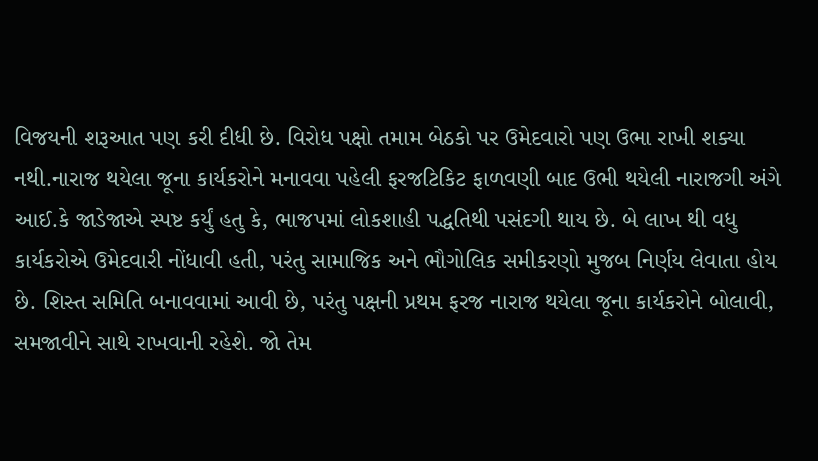વિજયની શરૂઆત પણ કરી દીધી છે. વિરોધ પક્ષો તમામ બેઠકો પર ઉમેદવારો પણ ઉભા રાખી શક્યા નથી.નારાજ થયેલા જૂના કાર્યકરોને મનાવવા પહેલી ફરજટિકિટ ફાળવણી બાદ ઉભી થયેલી નારાજગી અંગે આઈ.કે જાડેજાએ સ્પષ્ટ કર્યું હતુ કે, ભાજપમાં લોકશાહી પદ્ધતિથી પસંદગી થાય છે. બે લાખ થી વધુ કાર્યકરોએ ઉમેદવારી નોંધાવી હતી, પરંતુ સામાજિક અને ભૌગોલિક સમીકરણો મુજબ નિર્ણય લેવાતા હોય છે. શિસ્ત સમિતિ બનાવવામાં આવી છે, પરંતુ પક્ષની પ્રથમ ફરજ નારાજ થયેલા જૂના કાર્યકરોને બોલાવી, સમજાવીને સાથે રાખવાની રહેશે. જો તેમ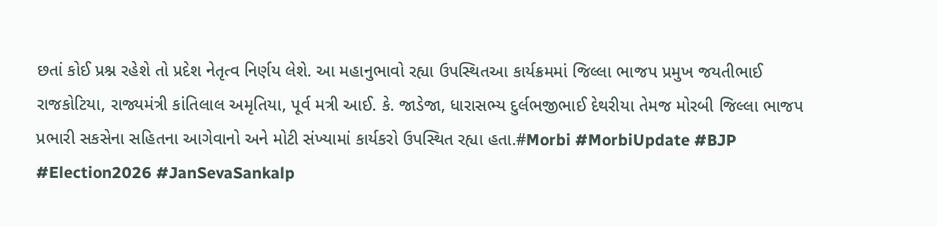છતાં કોઈ પ્રશ્ન રહેશે તો પ્રદેશ નેતૃત્વ નિર્ણય લેશે. આ મહાનુભાવો રહ્યા ઉપસ્થિતઆ કાર્યક્રમમાં જિલ્લા ભાજપ પ્રમુખ જયતીભાઈ રાજકોટિયા, રાજ્યમંત્રી કાંતિલાલ અમૃતિયા, પૂર્વ મત્રી આઈ. કે. જાડેજા, ધારાસભ્ય દુર્લભજીભાઈ દેથરીયા તેમજ મોરબી જિલ્લા ભાજપ પ્રભારી સકસેના સહિતના આગેવાનો અને મોટી સંખ્યામાં કાર્યકરો ઉપસ્થિત રહ્યા હતા.#Morbi #MorbiUpdate #BJP #Election2026 #JanSevaSankalp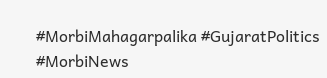#MorbiMahagarpalika #GujaratPolitics #MorbiNews